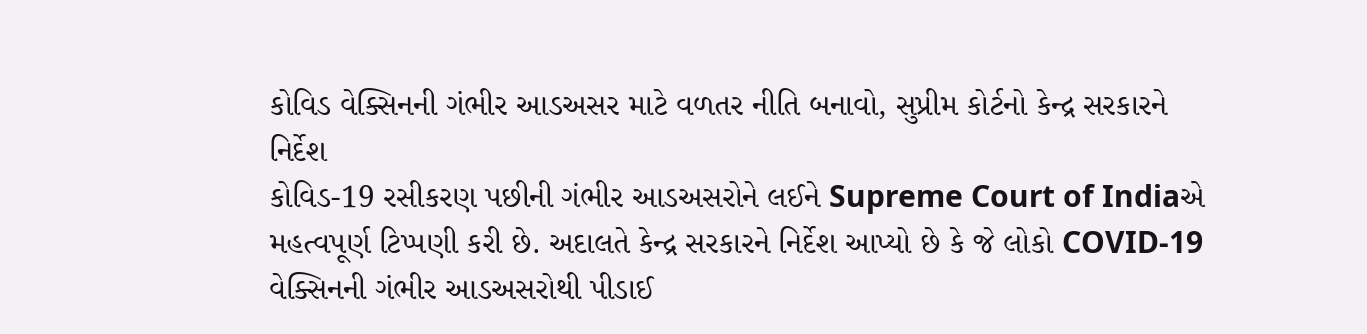કોવિડ વેક્સિનની ગંભીર આડઅસર માટે વળતર નીતિ બનાવો, સુપ્રીમ કોર્ટનો કેન્દ્ર સરકારને નિર્દેશ
કોવિડ-19 રસીકરણ પછીની ગંભીર આડઅસરોને લઈને Supreme Court of Indiaએ મહત્વપૂર્ણ ટિપ્પણી કરી છે. અદાલતે કેન્દ્ર સરકારને નિર્દેશ આપ્યો છે કે જે લોકો COVID-19 વેક્સિનની ગંભીર આડઅસરોથી પીડાઈ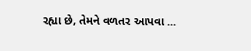રહ્યા છે, તેમને વળતર આપવા ...